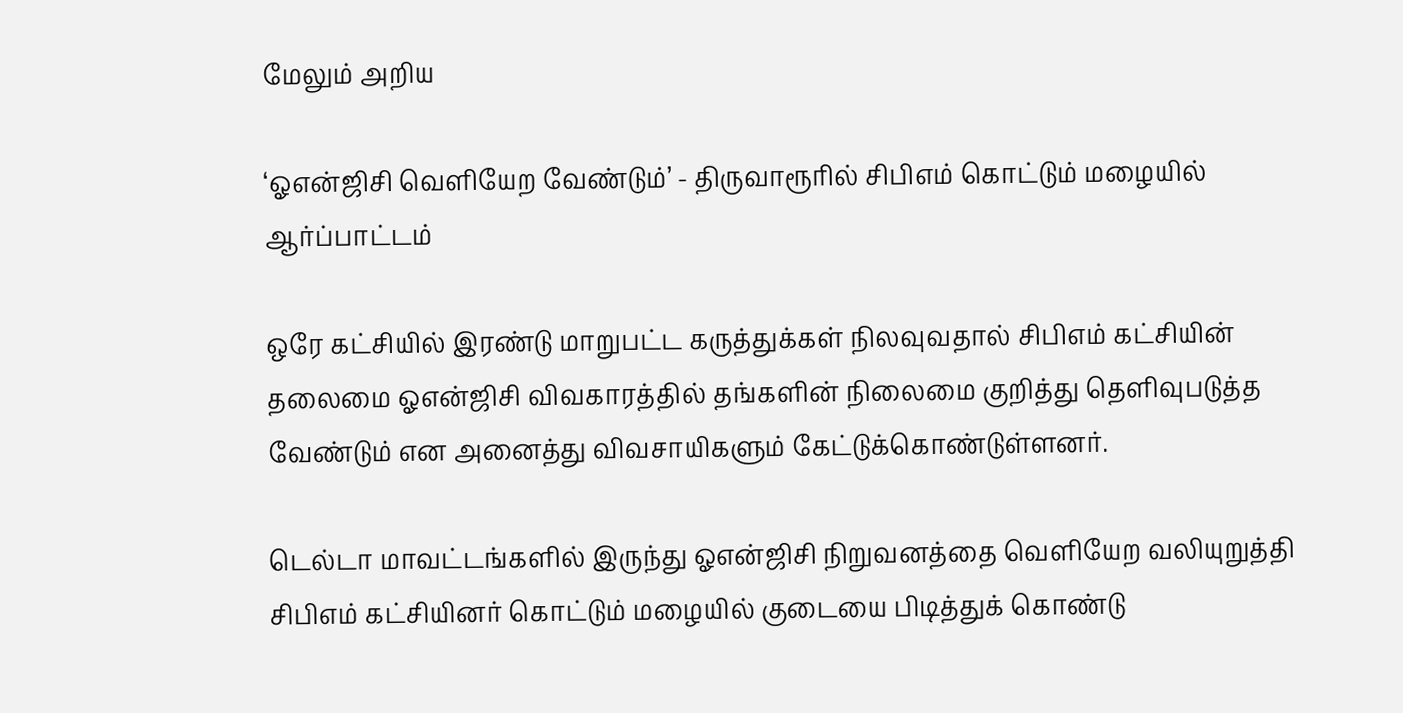மேலும் அறிய

‘ஓஎன்ஜிசி வெளியேற வேண்டும்’ - திருவாரூரில் சிபிஎம் கொட்டும் மழையில் ஆர்ப்பாட்டம்

ஒரே கட்சியில் இரண்டு மாறுபட்ட கருத்துக்கள் நிலவுவதால் சிபிஎம் கட்சியின் தலைமை ஓஎன்ஜிசி விவகாரத்தில் தங்களின் நிலைமை குறித்து தெளிவுபடுத்த வேண்டும் என அனைத்து விவசாயிகளும் கேட்டுக்கொண்டுள்ளனர்.

டெல்டா மாவட்டங்களில் இருந்து ஓஎன்ஜிசி நிறுவனத்தை வெளியேற வலியுறுத்தி சிபிஎம் கட்சியினர் கொட்டும் மழையில் குடையை பிடித்துக் கொண்டு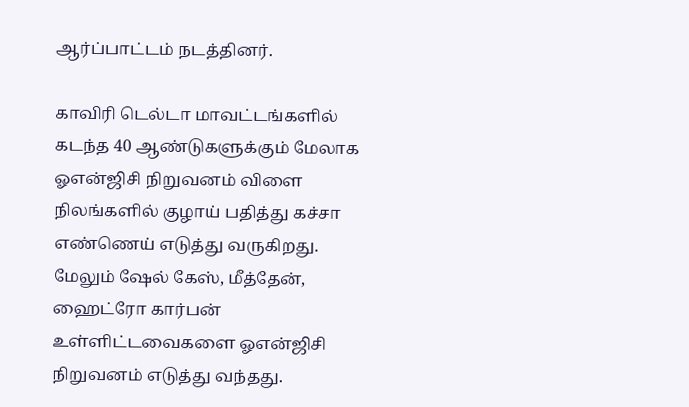ஆர்ப்பாட்டம் நடத்தினர்.

காவிரி டெல்டா மாவட்டங்களில் கடந்த 40 ஆண்டுகளுக்கும் மேலாக ஓஎன்ஜிசி நிறுவனம் விளை நிலங்களில் குழாய் பதித்து கச்சா எண்ணெய் எடுத்து வருகிறது. மேலும் ஷேல் கேஸ், மீத்தேன், ஹைட்ரோ கார்பன் உள்ளிட்டவைகளை ஓஎன்ஜிசி நிறுவனம் எடுத்து வந்தது.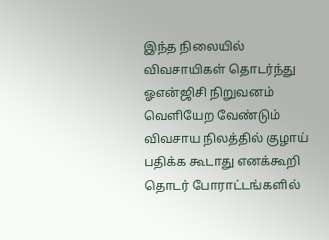இந்த நிலையில் விவசாயிகள் தொடர்ந்து ஓஎன்ஜிசி நிறுவனம் வெளியேற வேண்டும் விவசாய நிலத்தில் குழாய் பதிக்க கூடாது எனக்கூறி தொடர் போராட்டங்களில்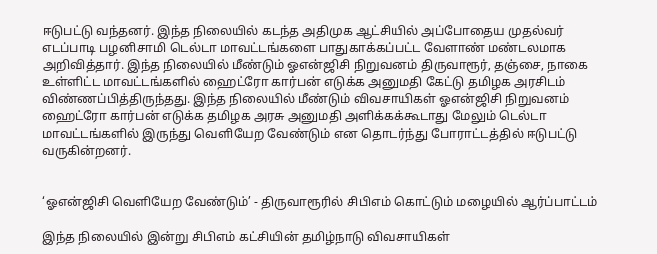ஈடுபட்டு வந்தனர். இந்த நிலையில் கடந்த அதிமுக ஆட்சியில் அப்போதைய முதல்வர் எடப்பாடி பழனிசாமி டெல்டா மாவட்டங்களை பாதுகாக்கப்பட்ட வேளாண் மண்டலமாக அறிவித்தார். இந்த நிலையில் மீண்டும் ஓஎன்ஜிசி நிறுவனம் திருவாரூர், தஞ்சை, நாகை உள்ளிட்ட மாவட்டங்களில் ஹைட்ரோ கார்பன் எடுக்க அனுமதி கேட்டு தமிழக அரசிடம் விண்ணப்பித்திருந்தது. இந்த நிலையில் மீண்டும் விவசாயிகள் ஓஎன்ஜிசி நிறுவனம் ஹைட்ரோ கார்பன் எடுக்க தமிழக அரசு அனுமதி அளிக்கக்கூடாது மேலும் டெல்டா மாவட்டங்களில் இருந்து வெளியேற வேண்டும் என தொடர்ந்து போராட்டத்தில் ஈடுபட்டு வருகின்றனர்.


‘ஓஎன்ஜிசி வெளியேற வேண்டும்’ - திருவாரூரில் சிபிஎம் கொட்டும் மழையில் ஆர்ப்பாட்டம்

இந்த நிலையில் இன்று சிபிஎம் கட்சியின் தமிழ்நாடு விவசாயிகள்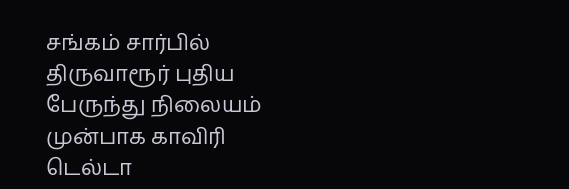சங்கம் சார்பில் திருவாரூர் புதிய பேருந்து நிலையம் முன்பாக காவிரி டெல்டா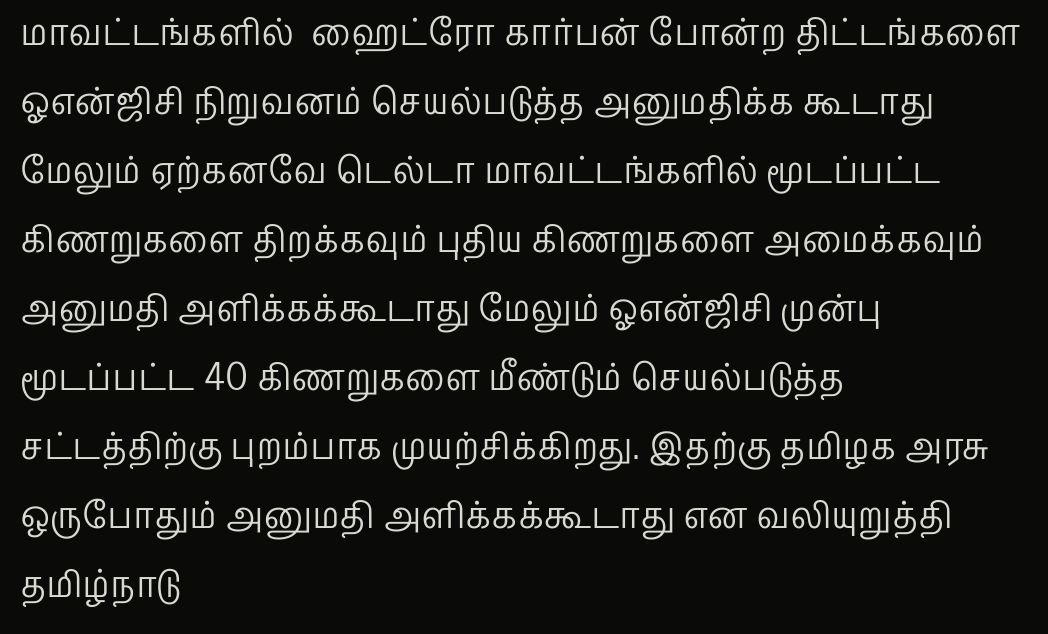மாவட்டங்களில்  ஹைட்ரோ கார்பன் போன்ற திட்டங்களை ஓஎன்ஜிசி நிறுவனம் செயல்படுத்த அனுமதிக்க கூடாது மேலும் ஏற்கனவே டெல்டா மாவட்டங்களில் மூடப்பட்ட கிணறுகளை திறக்கவும் புதிய கிணறுகளை அமைக்கவும் அனுமதி அளிக்கக்கூடாது மேலும் ஓஎன்ஜிசி முன்பு மூடப்பட்ட 40 கிணறுகளை மீண்டும் செயல்படுத்த சட்டத்திற்கு புறம்பாக முயற்சிக்கிறது. இதற்கு தமிழக அரசு ஒருபோதும் அனுமதி அளிக்கக்கூடாது என வலியுறுத்தி தமிழ்நாடு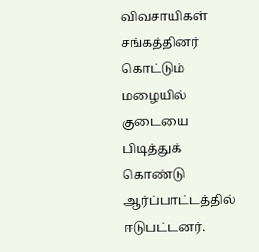விவசாயிகள் சங்கத்தினர் கொட்டும் மழையில் குடையை பிடித்துக் கொண்டு ஆர்ப்பாட்டத்தில் ஈடுபட்டனர்.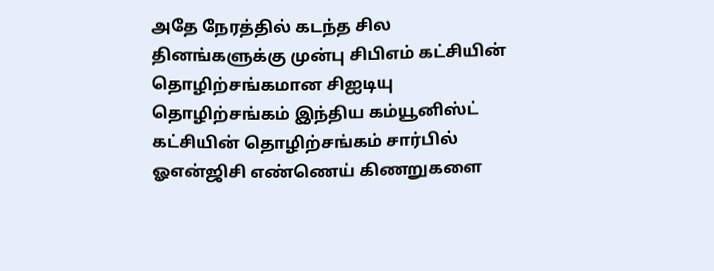அதே நேரத்தில் கடந்த சில தினங்களுக்கு முன்பு சிபிஎம் கட்சியின் தொழிற்சங்கமான சிஐடியு தொழிற்சங்கம் இந்திய கம்யூனிஸ்ட் கட்சியின் தொழிற்சங்கம் சார்பில் ஓஎன்ஜிசி எண்ணெய் கிணறுகளை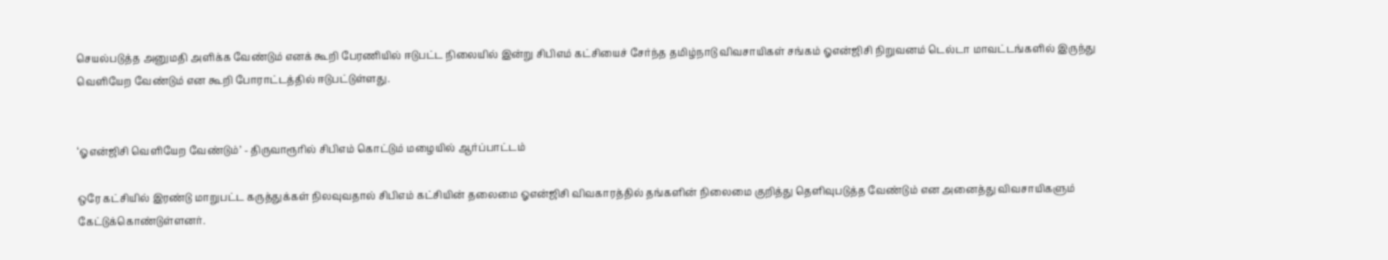செயல்படுத்த அனுமதி அளிக்க வேண்டும் எனக் கூறி பேரணியில் ஈடுபட்ட நிலையில் இன்று சிபிஎம் கட்சியைச் சேர்ந்த தமிழ்நாடு விவசாயிகள் சங்கம் ஓஎன்ஜிசி நிறுவனம் டெல்டா மாவட்டங்களில் இருந்து வெளியேற வேண்டும் என கூறி போராட்டத்தில் ஈடுபட்டுள்ளது.


‘ஓஎன்ஜிசி வெளியேற வேண்டும்’ - திருவாரூரில் சிபிஎம் கொட்டும் மழையில் ஆர்ப்பாட்டம்

ஒரே கட்சியில் இரண்டு மாறுபட்ட கருத்துக்கள் நிலவுவதால் சிபிஎம் கட்சியின் தலைமை ஓஎன்ஜிசி விவகாரத்தில் தங்களின் நிலைமை குறித்து தெளிவுபடுத்த வேண்டும் என அனைத்து விவசாயிகளும் கேட்டுக்கொண்டுள்ளனர்.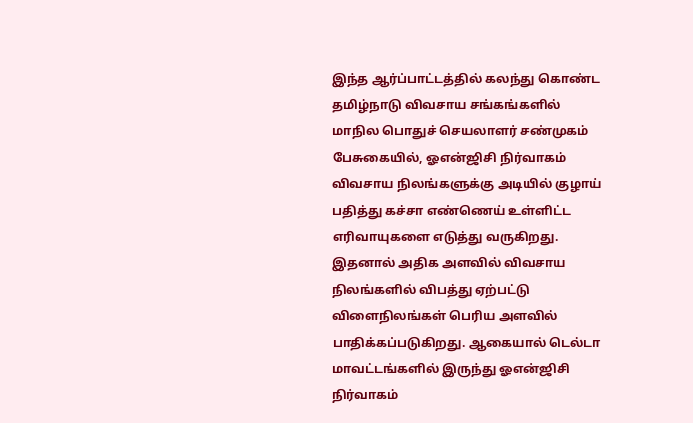இந்த ஆர்ப்பாட்டத்தில் கலந்து கொண்ட தமிழ்நாடு விவசாய சங்கங்களில் மாநில பொதுச் செயலாளர் சண்முகம் பேசுகையில், ஓஎன்ஜிசி நிர்வாகம் விவசாய நிலங்களுக்கு அடியில் குழாய் பதித்து கச்சா எண்ணெய் உள்ளிட்ட எரிவாயுகளை எடுத்து வருகிறது. இதனால் அதிக அளவில் விவசாய நிலங்களில் விபத்து ஏற்பட்டு விளைநிலங்கள் பெரிய அளவில் பாதிக்கப்படுகிறது. ஆகையால் டெல்டா மாவட்டங்களில் இருந்து ஓஎன்ஜிசி நிர்வாகம்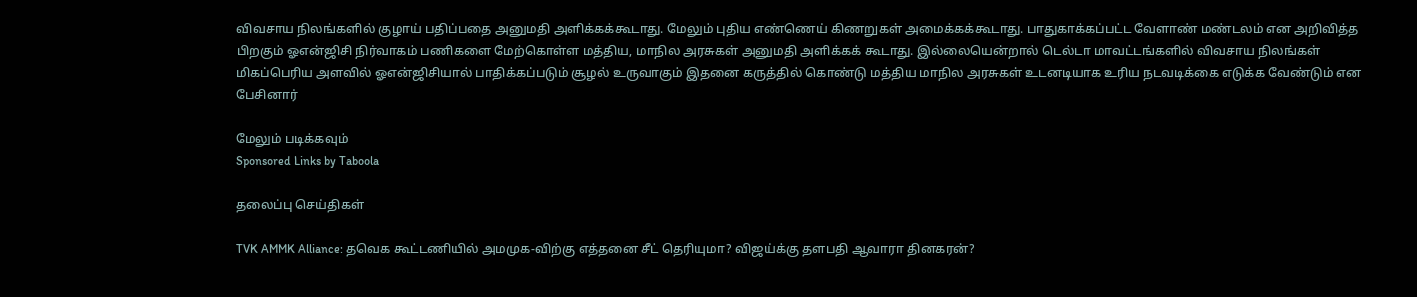விவசாய நிலங்களில் குழாய் பதிப்பதை அனுமதி அளிக்கக்கூடாது. மேலும் புதிய எண்ணெய் கிணறுகள் அமைக்கக்கூடாது. பாதுகாக்கப்பட்ட வேளாண் மண்டலம் என அறிவித்த பிறகும் ஓஎன்ஜிசி நிர்வாகம் பணிகளை மேற்கொள்ள மத்திய, மாநில அரசுகள் அனுமதி அளிக்கக் கூடாது. இல்லையென்றால் டெல்டா மாவட்டங்களில் விவசாய நிலங்கள் மிகப்பெரிய அளவில் ஓஎன்ஜிசியால் பாதிக்கப்படும் சூழல் உருவாகும் இதனை கருத்தில் கொண்டு மத்திய மாநில அரசுகள் உடனடியாக உரிய நடவடிக்கை எடுக்க வேண்டும் என பேசினார்

மேலும் படிக்கவும்
Sponsored Links by Taboola

தலைப்பு செய்திகள்

TVK AMMK Alliance: தவெக கூட்டணியில் அமமுக-விற்கு எத்தனை சீட் தெரியுமா? விஜய்க்கு தளபதி ஆவாரா தினகரன்?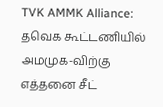TVK AMMK Alliance: தவெக கூட்டணியில் அமமுக-விற்கு எத்தனை சீட்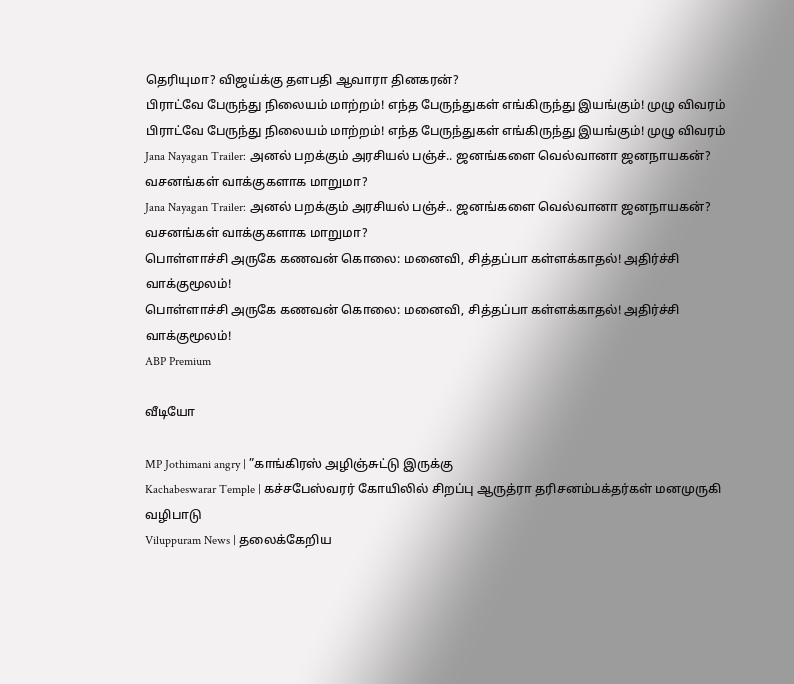தெரியுமா? விஜய்க்கு தளபதி ஆவாரா தினகரன்?
பிராட்வே பேருந்து நிலையம் மாற்றம்! எந்த பேருந்துகள் எங்கிருந்து இயங்கும்! முழு விவரம்
பிராட்வே பேருந்து நிலையம் மாற்றம்! எந்த பேருந்துகள் எங்கிருந்து இயங்கும்! முழு விவரம்
Jana Nayagan Trailer: அனல் பறக்கும் அரசியல் பஞ்ச்.. ஜனங்களை வெல்வானா ஜனநாயகன்? வசனங்கள் வாக்குகளாக மாறுமா?
Jana Nayagan Trailer: அனல் பறக்கும் அரசியல் பஞ்ச்.. ஜனங்களை வெல்வானா ஜனநாயகன்? வசனங்கள் வாக்குகளாக மாறுமா?
பொள்ளாச்சி அருகே கணவன் கொலை: மனைவி, சித்தப்பா கள்ளக்காதல்! அதிர்ச்சி வாக்குமூலம்!
பொள்ளாச்சி அருகே கணவன் கொலை: மனைவி, சித்தப்பா கள்ளக்காதல்! அதிர்ச்சி வாக்குமூலம்!
ABP Premium

வீடியோ

MP Jothimani angry | ”காங்கிரஸ் அழிஞ்சுட்டு இருக்கு
Kachabeswarar Temple | கச்சபேஸ்வரர் கோயிலில் சிறப்பு ஆருத்ரா தரிசனம்பக்தர்கள் மனமுருகி வழிபாடு
Viluppuram News | தலைக்கேறிய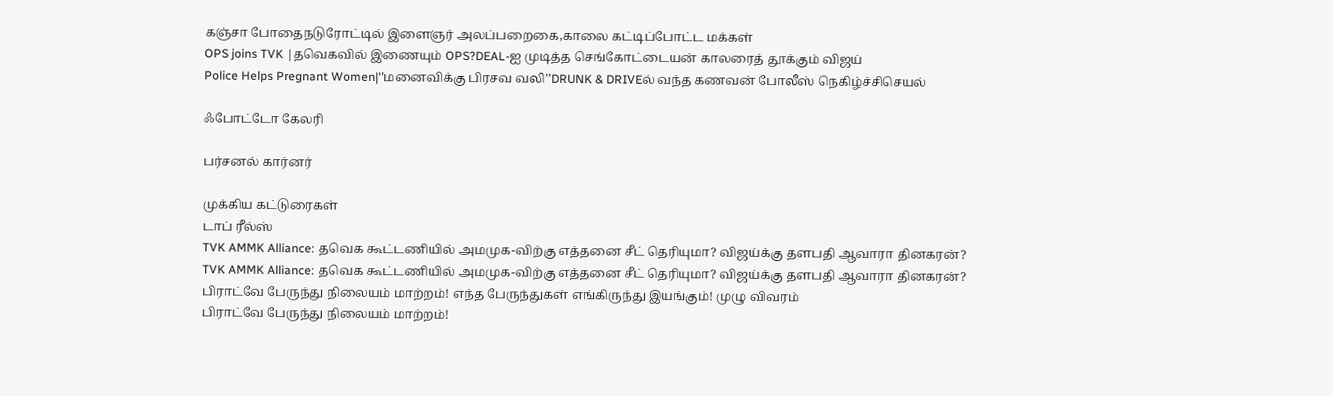கஞ்சா போதைநடுரோட்டில் இளைஞர் அலப்பறைகை,காலை கட்டிப்போட்ட மக்கள்
OPS joins TVK |தவெகவில் இணையும் OPS?DEAL-ஐ முடித்த செங்கோட்டையன் காலரைத் தூக்கும் விஜய்
Police Helps Pregnant Women|'’மனைவிக்கு பிரசவ வலி’’DRUNK & DRIVEல் வந்த கணவன் போலீஸ் நெகிழ்ச்சிசெயல்

ஃபோட்டோ கேலரி

பர்சனல் கார்னர்

முக்கிய கட்டுரைகள்
டாப் ரீல்ஸ்
TVK AMMK Alliance: தவெக கூட்டணியில் அமமுக-விற்கு எத்தனை சீட் தெரியுமா? விஜய்க்கு தளபதி ஆவாரா தினகரன்?
TVK AMMK Alliance: தவெக கூட்டணியில் அமமுக-விற்கு எத்தனை சீட் தெரியுமா? விஜய்க்கு தளபதி ஆவாரா தினகரன்?
பிராட்வே பேருந்து நிலையம் மாற்றம்! எந்த பேருந்துகள் எங்கிருந்து இயங்கும்! முழு விவரம்
பிராட்வே பேருந்து நிலையம் மாற்றம்!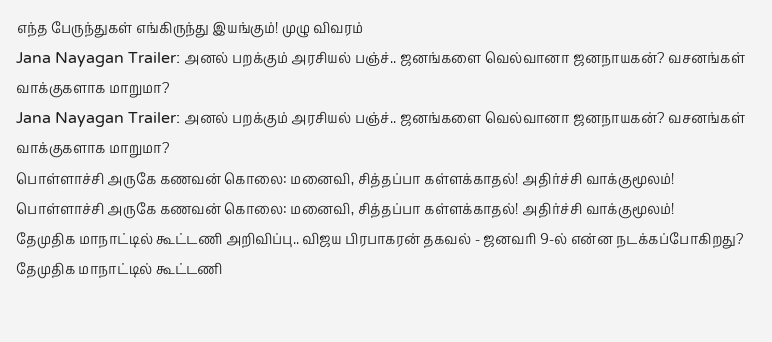எந்த பேருந்துகள் எங்கிருந்து இயங்கும்! முழு விவரம்
Jana Nayagan Trailer: அனல் பறக்கும் அரசியல் பஞ்ச்.. ஜனங்களை வெல்வானா ஜனநாயகன்? வசனங்கள் வாக்குகளாக மாறுமா?
Jana Nayagan Trailer: அனல் பறக்கும் அரசியல் பஞ்ச்.. ஜனங்களை வெல்வானா ஜனநாயகன்? வசனங்கள் வாக்குகளாக மாறுமா?
பொள்ளாச்சி அருகே கணவன் கொலை: மனைவி, சித்தப்பா கள்ளக்காதல்! அதிர்ச்சி வாக்குமூலம்!
பொள்ளாச்சி அருகே கணவன் கொலை: மனைவி, சித்தப்பா கள்ளக்காதல்! அதிர்ச்சி வாக்குமூலம்!
தேமுதிக மாநாட்டில் கூட்டணி அறிவிப்பு.. விஜய பிரபாகரன் தகவல் - ஜனவரி 9-ல் என்ன நடக்கப்போகிறது?
தேமுதிக மாநாட்டில் கூட்டணி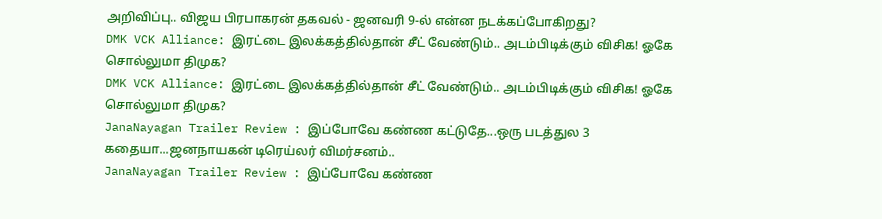அறிவிப்பு.. விஜய பிரபாகரன் தகவல் - ஜனவரி 9-ல் என்ன நடக்கப்போகிறது?
DMK VCK Alliance: இரட்டை இலக்கத்தில்தான் சீட் வேண்டும்.. அடம்பிடிக்கும் விசிக! ஓகே சொல்லுமா திமுக?
DMK VCK Alliance: இரட்டை இலக்கத்தில்தான் சீட் வேண்டும்.. அடம்பிடிக்கும் விசிக! ஓகே சொல்லுமா திமுக?
JanaNayagan Trailer Review : இப்போவே கண்ண கட்டுதே...ஒரு படத்துல 3 கதையா...ஜனநாயகன் டிரெய்லர் விமர்சனம்..
JanaNayagan Trailer Review : இப்போவே கண்ண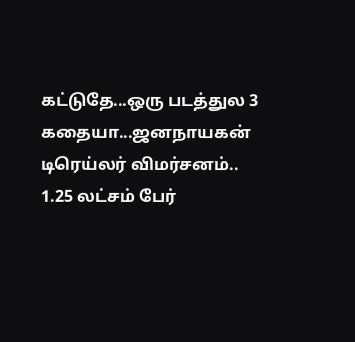கட்டுதே...ஒரு படத்துல 3 கதையா...ஜனநாயகன் டிரெய்லர் விமர்சனம்..
1.25 லட்சம் பேர்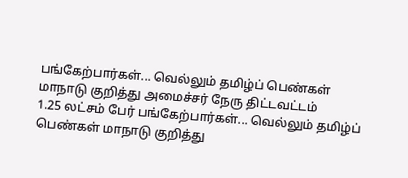பங்கேற்பார்கள்... வெல்லும் தமிழ்ப் பெண்கள் மாநாடு குறித்து அமைச்சர் நேரு திட்டவட்டம்
1.25 லட்சம் பேர் பங்கேற்பார்கள்... வெல்லும் தமிழ்ப் பெண்கள் மாநாடு குறித்து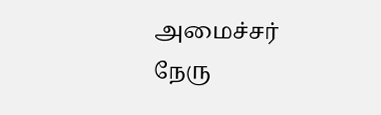அமைச்சர் நேரு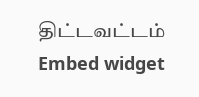திட்டவட்டம்
Embed widget